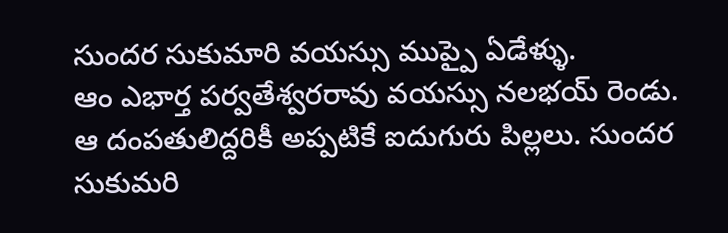సుందర సుకుమారి వయస్సు ముప్పై ఏడేళ్ళు.
ఆం ఎభార్త పర్వతేశ్వరరావు వయస్సు నలభయ్ రెండు.
ఆ దంపతులిద్దరికీ అప్పటికే ఐదుగురు పిల్లలు. సుందర సుకుమరి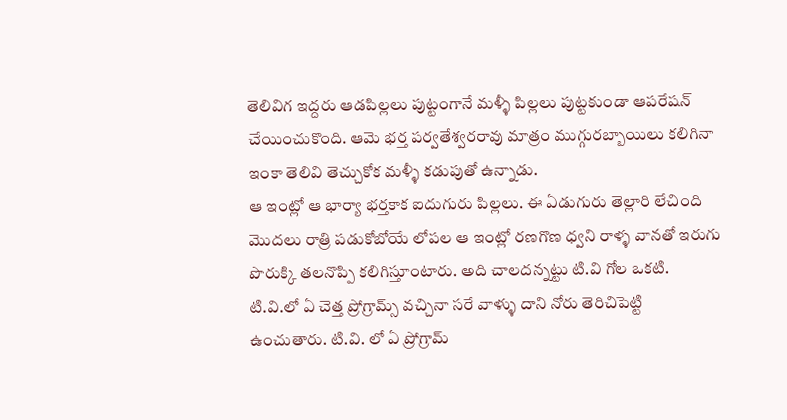తెలివిగ ఇద్దరు ఆడపిల్లలు పుట్టంగానే మళ్ళీ పిల్లలు పుట్టకుండా ఆపరేషన్ చేయించుకొంది. ఆమె భర్త పర్వతేశ్వరరావు మాత్రం ముగ్గురబ్బాయిలు కలిగినా ఇంకా తెలివి తెచ్చుకోక మళ్ళీ కడుపుతో ఉన్నాడు.
ఆ ఇంట్లో ఆ భార్యా భర్తకాక ఐదుగురు పిల్లలు. ఈ ఏడుగురు తెల్లారి లేచింది మొదలు రాత్రి పడుకోబోయే లోపల ఆ ఇంట్లో రణగొణ ధ్వని రాళ్ళ వానతో ఇరుగు పొరుక్కి తలనొప్పి కలిగిస్తూంటారు. అది చాలదన్నట్టు టి.వి గోల ఒకటి. టి.వి.లో ఏ చెత్త ప్రోగ్రామ్స్ వచ్చినా సరే వాళ్ళు దాని నోరు తెరిచిపెట్టి ఉంచుతారు. టి.వి. లో ఏ ప్రోగ్రామ్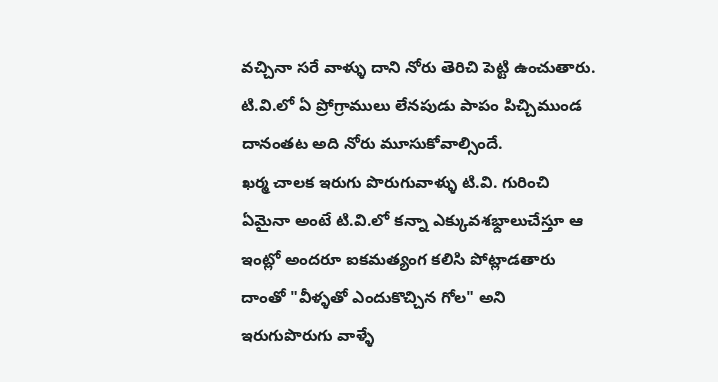వచ్చినా సరే వాళ్ళు దాని నోరు తెరిచి పెట్టి ఉంచుతారు. టి.వి.లో ఏ ప్రోగ్రాములు లేనపుడు పాపం పిచ్చిముండ దానంతట అది నోరు మూసుకోవాల్సిందే.
ఖర్మ చాలక ఇరుగు పొరుగువాళ్ళు టి.వి. గురించి ఏమైనా అంటే టి.వి.లో కన్నా ఎక్కువశభ్దాలుచేస్తూ ఆ ఇంట్లో అందరూ ఐకమత్యంగ కలిసి పోట్లాడతారు దాంతో "వీళ్ళతో ఎందుకొచ్చిన గోల" అని ఇరుగుపొరుగు వాళ్ళే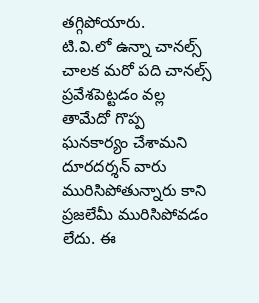తగ్గిపోయారు.
టి.వి.లో ఉన్నా చానల్స్ చాలక మరో పది చానల్స్ ప్రవేశపెట్టడం వల్ల తామేదో గొప్ప ఘనకార్యం చేశామని దూరదర్శన్ వారు మురిసిపోతున్నారు కాని ప్రజలేమీ మురిసిపోవడం లేదు. ఈ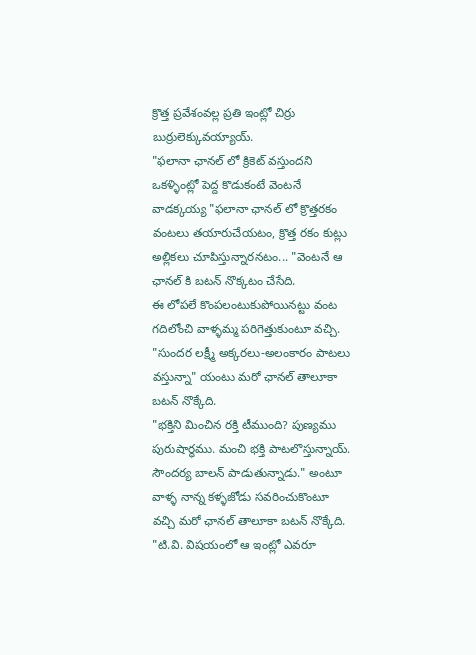క్రొత్త ప్రవేశంవల్ల ప్రతి ఇంట్లో చిర్రు బుర్రులెక్కువయ్యాయ్.
"ఫలానా ఛానల్ లో క్రికెట్ వస్తుందని ఒకళ్ళింట్లో పెద్ద కొడుకంటే వెంటనే వాడక్కయ్య "ఫలానా ఛానల్ లో క్రొత్తరకం వంటలు తయారుచేయటం, క్రొత్త రకం కుట్లు అల్లికలు చూపిస్తున్నారనటం... "వెంటనే ఆ ఛానల్ కి బటన్ నొక్కటం చేసేది.
ఈ లోపలే కొంపలంటుకుపోయినట్టు వంట గదిలోంచి వాళ్ళమ్మ పరిగెత్తుకుంటూ వచ్చి.
"సుందర లక్ష్మీ అక్కరలు-అలంకారం పాటలు వస్తున్నా" యంటు మరో ఛానల్ తాలూకా బటన్ నొక్కేది.
"భక్తిని మించిన రక్తి టీముంది? పుణ్యము పురుషార్ధము. మంచి భక్తి పాటలొస్తున్నాయ్. సౌందర్య బాలన్ పాడుతున్నాడు." అంటూ వాళ్ళ నాన్న కళ్ళజోడు సవరించుకొంటూ వచ్చి మరో ఛానల్ తాలూకా బటన్ నొక్కేది.
"టి.వి. విషయంలో ఆ ఇంట్లో ఎవరూ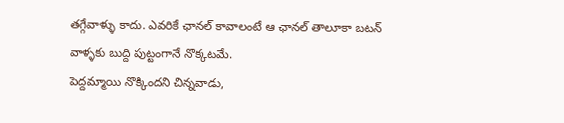తగ్గేవాళ్ళు కాదు. ఎవరికే ఛానల్ కావాలంటే ఆ ఛానల్ తాలూకా బటన్ వాళ్ళకు బుద్ది పుట్టంగానే నొక్కటమే.
పెద్దమ్మాయి నొక్కిందని చిన్నవాడు,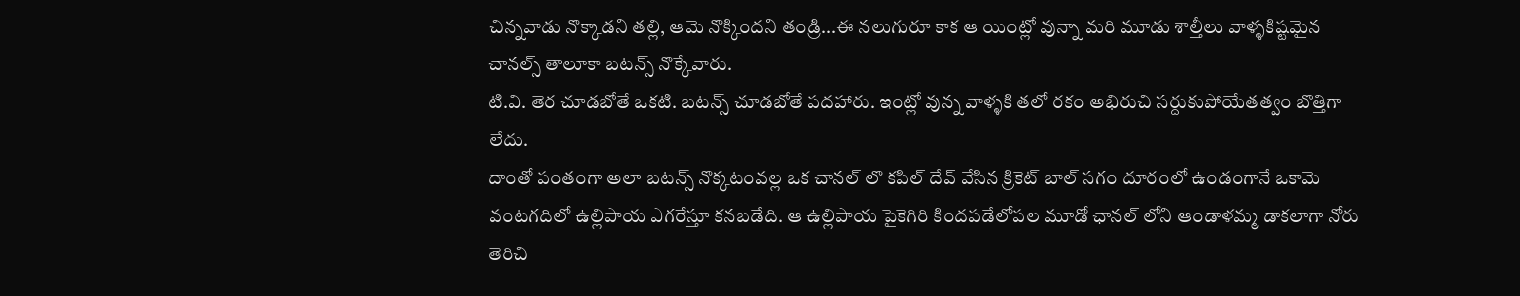చిన్నవాడు నొక్కాడని తల్లి, ఆమె నొక్కిందని తండ్రి...ఈ నలుగురూ కాక ఆ యింట్లో వున్నా మరి మూడు శాల్తీలు వాళ్ళకిష్టమైన చానల్స్ తాలూకా బటన్స్ నొక్కేవారు.
టి.వి. తెర చూడబోతే ఒకటి. బటన్స్ చూడబోతే పదహారు. ఇంట్లో వున్న వాళ్ళకి తలో రకం అభిరుచి సర్దుకుపోయేతత్వం బొత్తిగా లేదు.
దాంతో పంతంగా అలా బటన్స్ నొక్కటంవల్ల ఒక చానల్ లొ కపిల్ దేవ్ వేసిన క్రికెట్ బాల్ సగం దూరంలో ఉండంగానే ఒకామె వంటగదిలో ఉల్లిపాయ ఎగరేస్తూ కనబడేది. ఆ ఉల్లిపాయ పైకెగిరి కిందపడేలోపల మూడో ఛానల్ లోని ఆండాళమ్మ డాకలాగా నోరు తెరిచి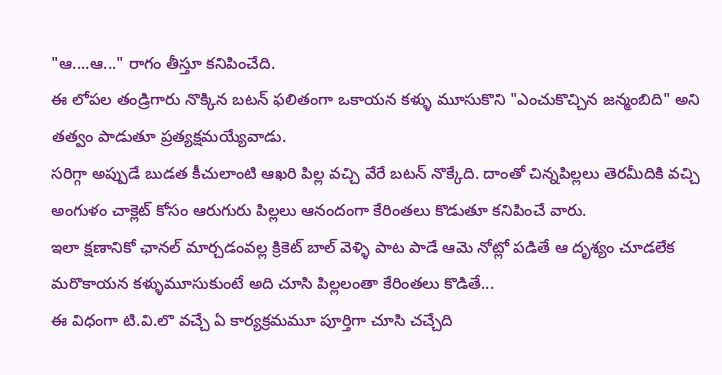"ఆ....ఆ..." రాగం తీస్తూ కనిపించేది.
ఈ లోపల తండ్రిగారు నొక్కిన బటన్ ఫలితంగా ఒకాయన కళ్ళు మూసుకొని "ఎంచుకొచ్చిన జన్మంబిది" అని తత్వం పాడుతూ ప్రత్యక్షమయ్యేవాడు.
సరిగ్గా అప్పుడే బుడత కీచులాంటి ఆఖరి పిల్ల వచ్చి వేరే బటన్ నొక్కేది. దాంతో చిన్నపిల్లలు తెరమీదికి వచ్చి అంగుళం చాక్లెట్ కోసం ఆరుగురు పిల్లలు ఆనందంగా కేరింతలు కొడుతూ కనిపించే వారు.
ఇలా క్షణానికో ఛానల్ మార్చడంవల్ల క్రికెట్ బాల్ వెళ్ళి పాట పాడే ఆమె నోట్లో పడితే ఆ దృశ్యం చూడలేక మరొకాయన కళ్ళుమూసుకుంటే అది చూసి పిల్లలంతా కేరింతలు కొడితే...
ఈ విధంగా టి.వి.లొ వచ్చే ఏ కార్యక్రమమూ పూర్తిగా చూసి చచ్చేది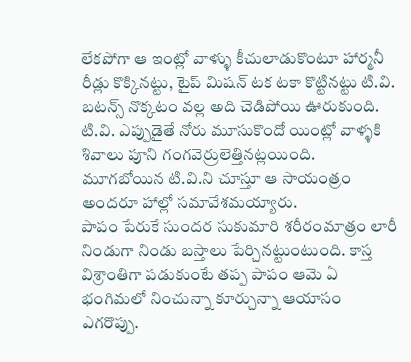లేకపోగా ఆ ఇంట్లో వాళ్ళు కీచులాడుకొంటూ హార్మనీ రీడ్లు కొక్కినట్టు, టైప్ మిషన్ టక టకా కొట్టినట్టు టి.వి. బటన్స్ నొక్కటం వల్ల అది చెడిపోయి ఊరుకుంది. టి.వి. ఎప్పుడైతే నోరు మూసుకొందో యింట్లో వాళ్ళకి శివాలు పూని గంగవెర్రులెత్తినట్లయింది.
మూగబోయిన టి.వి.ని చూస్తూ ఆ సాయంత్రం అందరూ హాల్లో సమావేశమయ్యారు.
పాపం పేరుకే సుందర సుకుమారి శరీరంమాత్రం లారీ నిండుగా నిండు బస్తాలు పేర్చినట్టుంటుంది. కాస్త విశ్రాంతిగా పడుకుంటే తప్ప పాపం ఆమె ఏ భంగిమలో నించున్నా కూర్చున్నా ఆయాసం ఎగరొప్పు.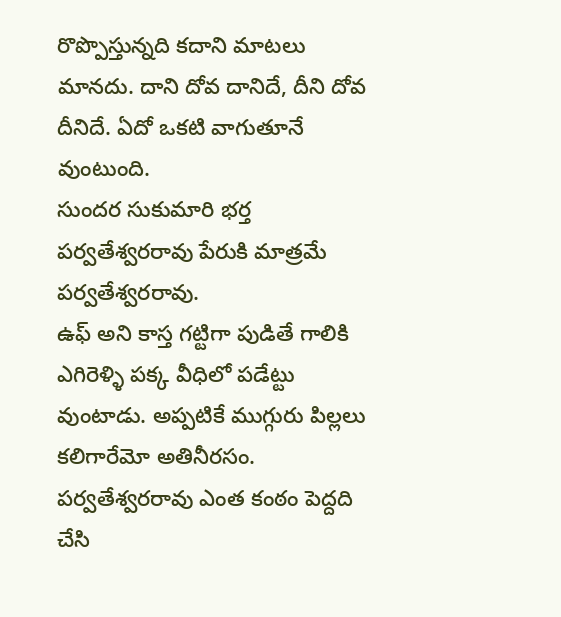రొప్పొస్తున్నది కదాని మాటలు మానదు. దాని దోవ దానిదే, దీని దోవ దీనిదే. ఏదో ఒకటి వాగుతూనే వుంటుంది.
సుందర సుకుమారి భర్త పర్వతేశ్వరరావు పేరుకి మాత్రమే పర్వతేశ్వరరావు.
ఉఫ్ అని కాస్త గట్టిగా పుడితే గాలికి ఎగిరెళ్ళి పక్క వీధిలో పడేట్టు వుంటాడు. అప్పటికే ముగ్గురు పిల్లలు కలిగారేమో అతినీరసం.
పర్వతేశ్వరరావు ఎంత కంఠం పెద్దది చేసి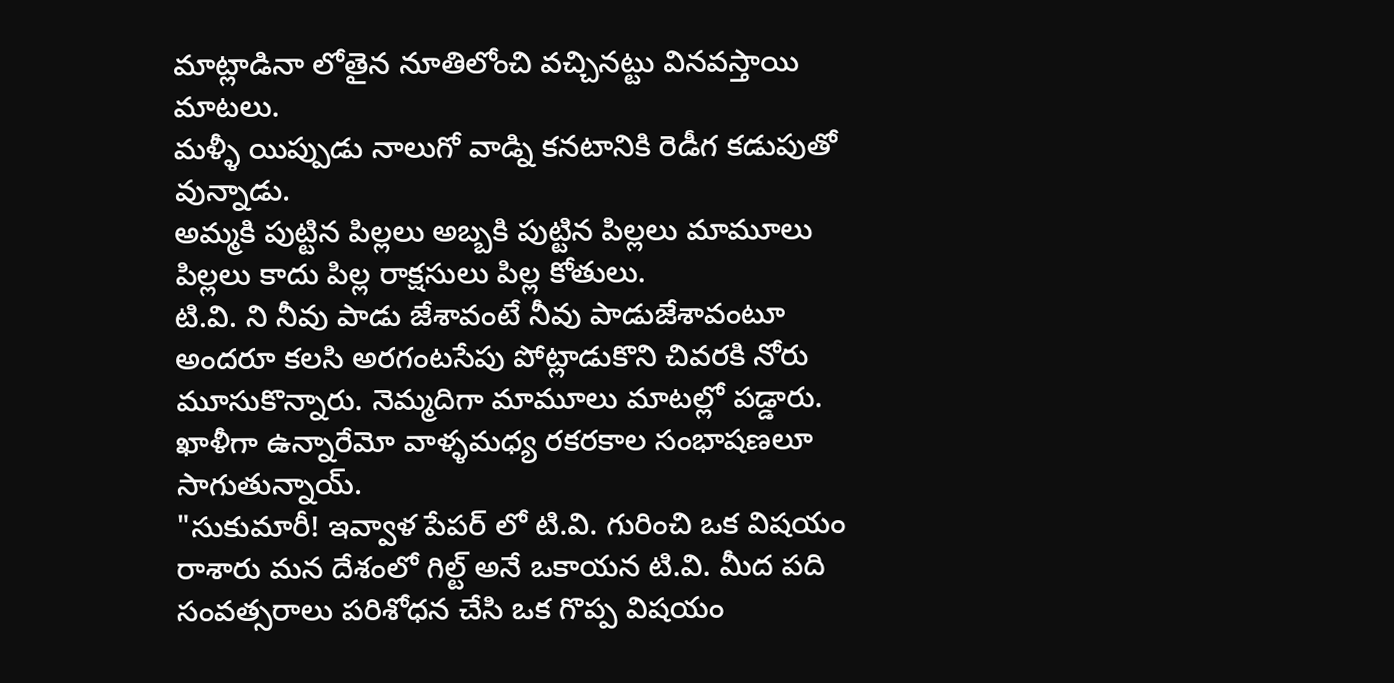మాట్లాడినా లోతైన నూతిలోంచి వచ్చినట్టు వినవస్తాయి మాటలు.
మళ్ళీ యిప్పుడు నాలుగో వాడ్ని కనటానికి రెడీగ కడుపుతో వున్నాడు.
అమ్మకి పుట్టిన పిల్లలు అబ్బకి పుట్టిన పిల్లలు మామూలు పిల్లలు కాదు పిల్ల రాక్షసులు పిల్ల కోతులు.
టి.వి. ని నీవు పాడు జేశావంటే నీవు పాడుజేశావంటూ అందరూ కలసి అరగంటసేపు పోట్లాడుకొని చివరకి నోరు మూసుకొన్నారు. నెమ్మదిగా మామూలు మాటల్లో పడ్డారు. ఖాళీగా ఉన్నారేమో వాళ్ళమధ్య రకరకాల సంభాషణలూ సాగుతున్నాయ్.
"సుకుమారీ! ఇవ్వాళ పేపర్ లో టి.వి. గురించి ఒక విషయం రాశారు మన దేశంలో గిల్ట్ అనే ఒకాయన టి.వి. మీద పది సంవత్సరాలు పరిశోధన చేసి ఒక గొప్ప విషయం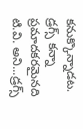కనుక్కొన్నాడట. డ్రగ్స్ కన్నా ప్రమాదకరమైనది టి.వి. అని...డ్రగ్స్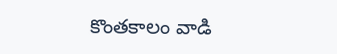కొంతకాలం వాడి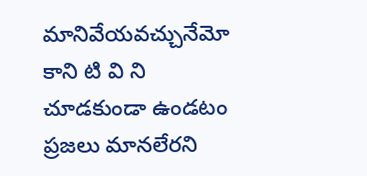మానివేయవచ్చునేమో కాని టి వి ని చూడకుండా ఉండటం ప్రజలు మానలేరని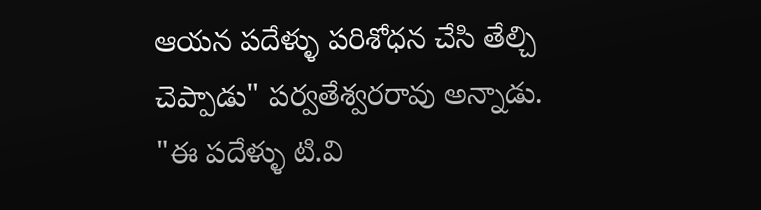ఆయన పదేళ్ళు పరిశోధన చేసి తేల్చి చెప్పాడు" పర్వతేశ్వరరావు అన్నాడు.
"ఈ పదేళ్ళు టి.వి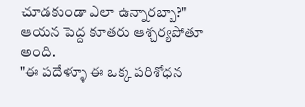చూడకుండా ఎలా ఉన్నారబ్బా?" ఆయన పెద్ద కూతరు ఆశ్చర్యపోతూ అంది.
"ఈ పదేళ్ళూ ఈ ఒక్క పరిశోధన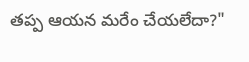తప్ప ఆయన మరేం చేయలేదా?"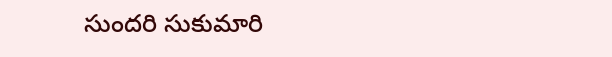సుందరి సుకుమారి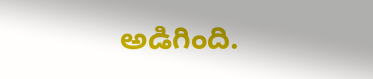అడిగింది.